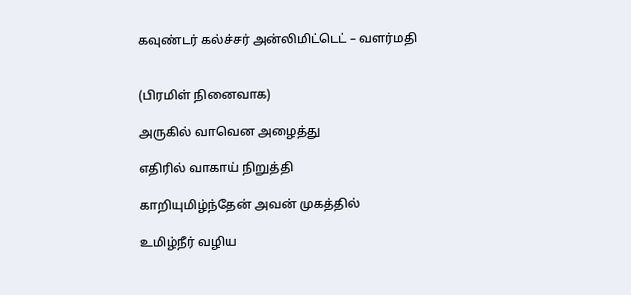கவுண்டர் கல்ச்சர் அன்லிமிட்டெட் – வளர்மதி


(பிரமிள் நினைவாக)

அருகில் வாவென அழைத்து

எதிரில் வாகாய் நிறுத்தி

காறியுமிழ்ந்தேன் அவன் முகத்தில்

உமிழ்நீர் வழிய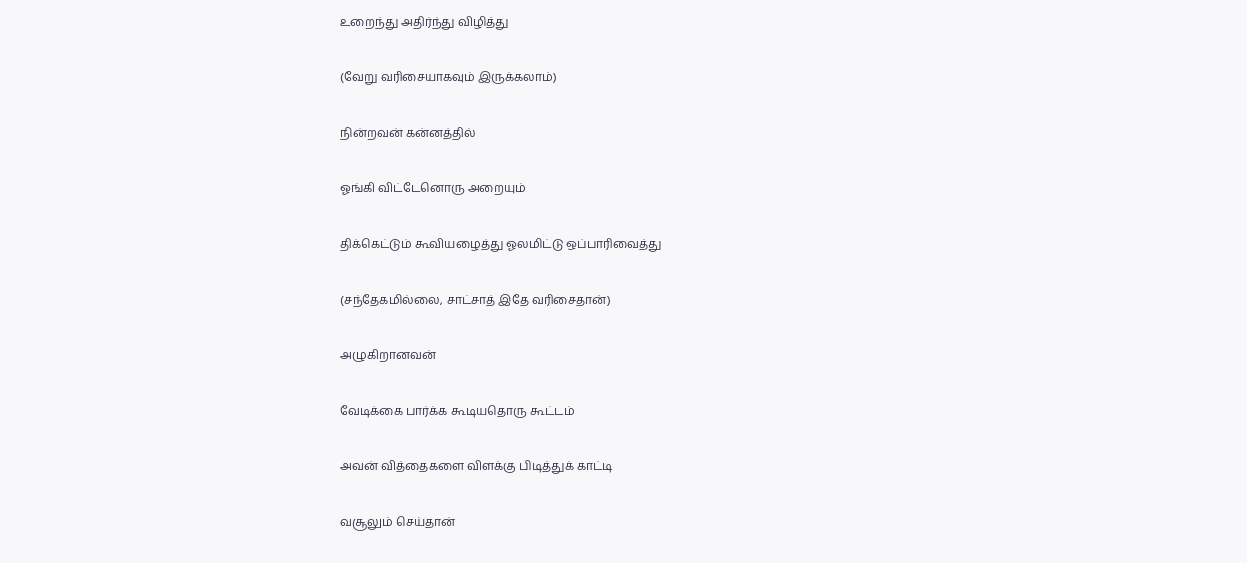உறைந்து அதிர்ந்து விழித்து

(வேறு வரிசையாகவும் இருக்கலாம்)

நின்றவன் கன்னத்தில்

ஓங்கி விட்டேனொரு அறையும்

திக்கெட்டும் கூவியழைத்து ஓலமிட்டு ஒப்பாரிவைத்து

(சந்தேகமில்லை, சாட்சாத் இதே வரிசைதான்)

அழுகிறானவன்

வேடிக்கை பார்க்க கூடியதொரு கூட்டம்

அவன் வித்தைகளை விளக்கு பிடித்துக் காட்டி

வசூலும் செய்தான்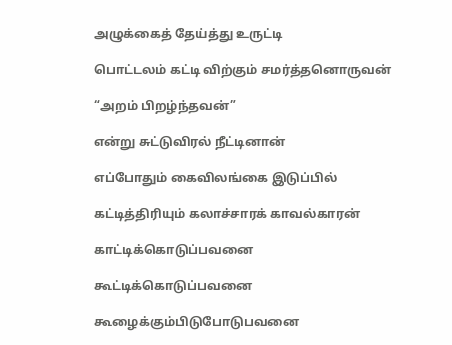அழுக்கைத் தேய்த்து உருட்டி

பொட்டலம் கட்டி விற்கும் சமர்த்தனொருவன்

“அறம் பிறழ்ந்தவன்”

என்று சுட்டுவிரல் நீட்டினான்

எப்போதும் கைவிலங்கை இடுப்பில்

கட்டித்திரியும் கலாச்சாரக் காவல்காரன்

காட்டிக்கொடுப்பவனை

கூட்டிக்கொடுப்பவனை

கூழைக்கும்பிடுபோடுபவனை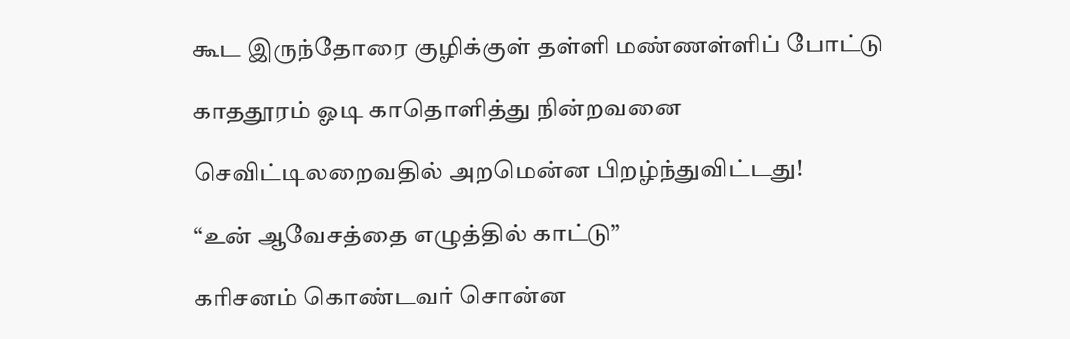கூட இருந்தோரை குழிக்குள் தள்ளி மண்ணள்ளிப் போட்டு

காததூரம் ஓடி காதொளித்து நின்றவனை

செவிட்டிலறைவதில் அறமென்ன பிறழ்ந்துவிட்டது!

“உன் ஆவேசத்தை எழுத்தில் காட்டு”

கரிசனம் கொண்டவர் சொன்ன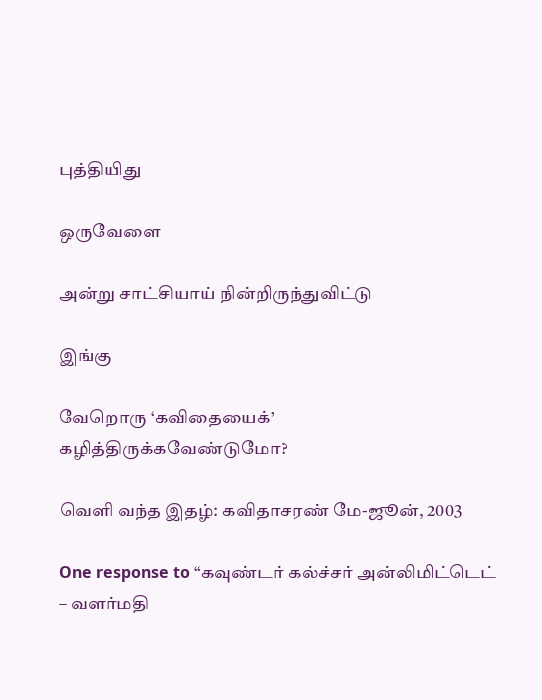புத்தியிது

ஒருவேளை

அன்று சாட்சியாய் நின்றிருந்துவிட்டு

இங்கு

வேறொரு ‘கவிதையைக்’ கழித்திருக்கவேண்டுமோ?

வெளி வந்த இதழ்: கவிதாசரண் மே-ஜூன், 2003

One response to “கவுண்டர் கல்ச்சர் அன்லிமிட்டெட் – வளர்மதி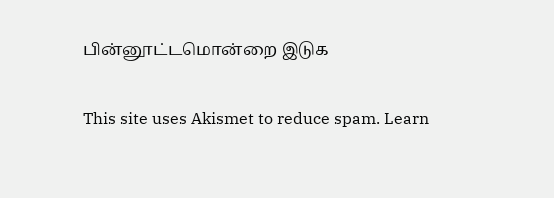பின்னூட்டமொன்றை இடுக

This site uses Akismet to reduce spam. Learn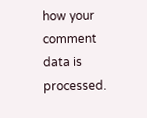how your comment data is processed.